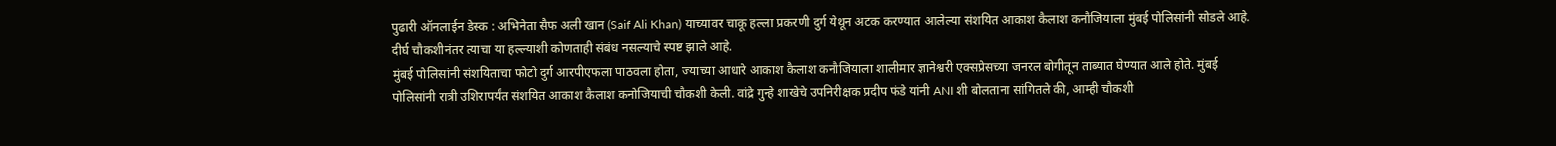पुढारी ऑनलाईन डेस्क : अभिनेता सैफ अली खान (Saif Ali Khan) याच्यावर चाकू हल्ला प्रकरणी दुर्ग येथून अटक करण्यात आलेल्या संशयित आकाश कैलाश कनौजियाला मुंबई पोलिसांनी सोडले आहे. दीर्घ चौकशीनंतर त्याचा या हल्ल्याशी कोणताही संबंध नसल्याचे स्पष्ट झाले आहे.
मुंबई पोलिसांनी संशयिताचा फोटो दुर्ग आरपीएफला पाठवला होता, ज्याच्या आधारे आकाश कैलाश कनौजियाला शालीमार ज्ञानेश्वरी एक्सप्रेसच्या जनरल बोगीतून ताब्यात घेण्यात आले होते. मुंबई पोलिसांनी रात्री उशिरापर्यंत संशयित आकाश कैलाश कनोजियाची चौकशी केली. वांद्रे गुन्हे शाखेचे उपनिरीक्षक प्रदीप फंडे यांनी ANI शी बोलताना सांगितले की, आम्ही चौकशी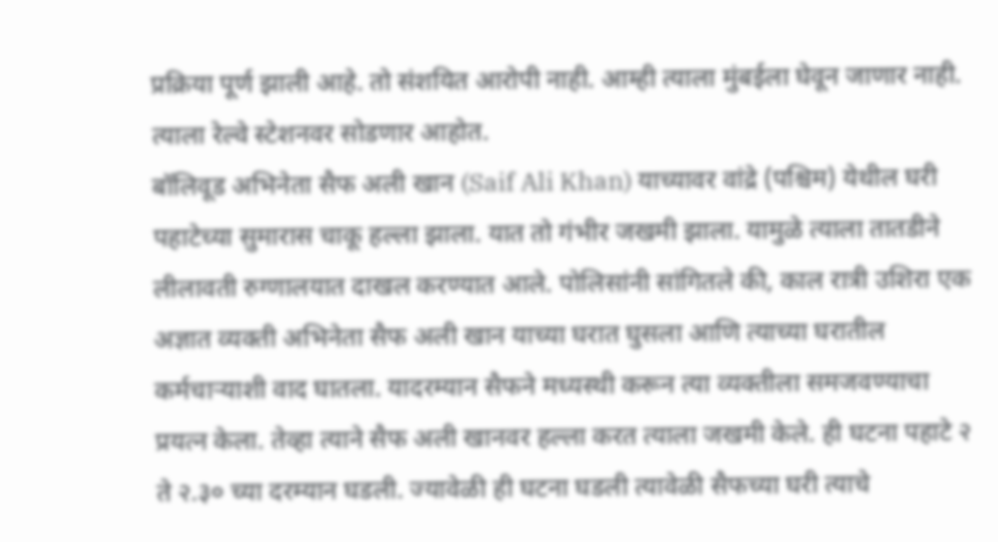प्रक्रिया पूर्ण झाली आहे. तो संशयित आरोपी नाही. आम्ही त्याला मुंबईला घेवून जाणार नाही. त्याला रेल्वे स्टेशनवर सोडणार आहोत.
बॉलिवूड अभिनेता सैफ अली खान (Saif Ali Khan) याच्यावर वांद्रे (पश्चिम) येथील घरी पहाटेच्या सुमारास चाकू हल्ला झाला. यात तो गंभीर जखमी झाला. यामुळे त्याला तातडीने लीलावती रुग्णालयात दाखल करण्यात आले. पोलिसांनी सांगितले की, काल रात्री उशिरा एक अज्ञात व्यक्ती अभिनेता सैफ अली खान याच्या घरात घुसला आणि त्याच्या घरातील कर्मचाऱ्याशी वाद घातला. यादरम्यान सैफने मध्यस्थी करून त्या व्यक्तीला समजवण्याचा प्रयत्न केला. तेव्हा त्याने सैफ अली खानवर हल्ला करत त्याला जखमी केले. ही घटना पहाटे २ ते २.३० च्या दरम्यान घडली. ज्यावेळी ही घटना घडली त्यावेळी सैफच्या घरी त्याचे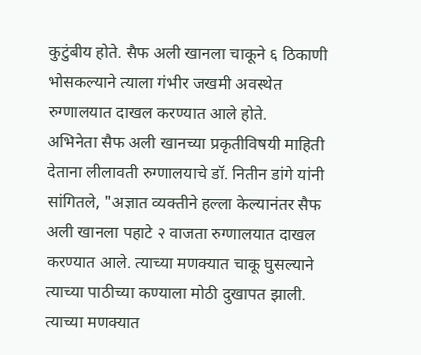कुटुंबीय होते. सैफ अली खानला चाकूने ६ ठिकाणी भोसकल्याने त्याला गंभीर जखमी अवस्थेत रुग्णालयात दाखल करण्यात आले होते.
अभिनेता सैफ अली खानच्या प्रकृतीविषयी माहिती देताना लीलावती रुग्णालयाचे डॉ. नितीन डांगे यांनी सांगितले, "अज्ञात व्यक्तीने हल्ला केल्यानंतर सैफ अली खानला पहाटे २ वाजता रुग्णालयात दाखल करण्यात आले. त्याच्या मणक्यात चाकू घुसल्याने त्याच्या पाठीच्या कण्याला मोठी दुखापत झाली. त्याच्या मणक्यात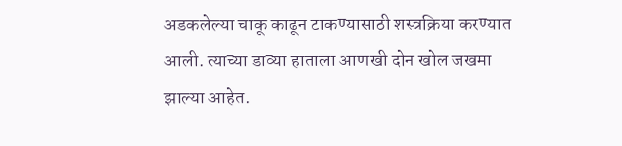अडकलेल्या चाकू काढून टाकण्यासाठी शस्त्रक्रिया करण्यात आली. त्याच्या डाव्या हाताला आणखी दोन खोल जखमा झाल्या आहेत.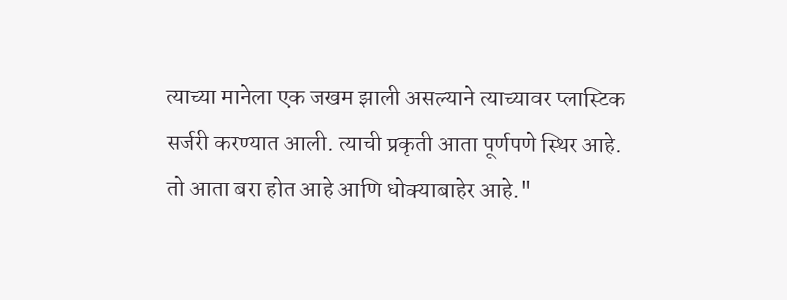त्याच्या मानेला एक जखम झाली असल्याने त्याच्यावर प्लास्टिक सर्जरी करण्यात आली. त्याची प्रकृती आता पूर्णपणे स्थिर आहे. तो आता बरा होत आहे आणि धोक्याबाहेर आहे."